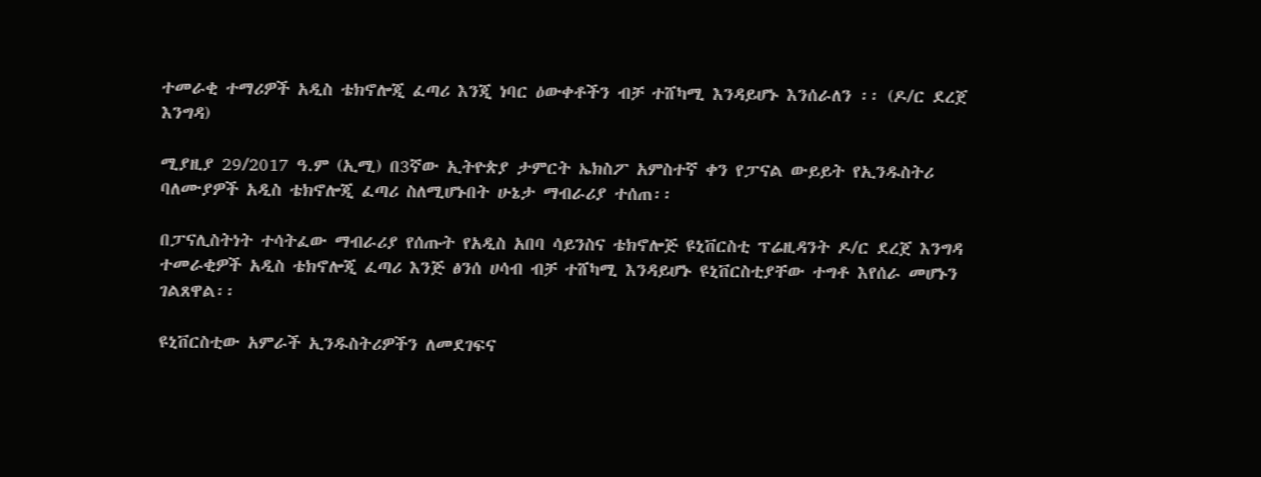ተመራቂ ተማሪዎች አዲስ ቴክኖሎጂ ፈጣሪ እንጂ ነባር ዕውቀቶችን ብቻ ተሸካሚ እንዳይሆኑ እንሰራለን ፡፡ (ዶ/ር ደረጀ እንግዳ)

ሚያዚያ 29/2017 ዓ.ም (ኢሚ) በ3ኛው ኢትዮጵያ ታምርት ኤክስፖ አምስተኛ ቀን የፓናል ውይይት የኢንዱስትሪ ባለሙያዎች አዲስ ቴክኖሎጂ ፈጣሪ ስለሚሆኑበት ሁኔታ ማብራሪያ ተሰጠ፡፡

በፓናሊስትነት ተሳትፈው ማብራሪያ የሰጡት የአዲስ አበባ ሳይንስና ቴክኖሎጅ ዩኒቨርስቲ ፕሬዚዳንት ዶ/ር ደረጀ እንግዳ ተመራቂዎች አዲስ ቴክኖሎጂ ፈጣሪ እንጅ ፅንሰ ሀሳብ ብቻ ተሸካሚ እንዳይሆኑ ዩኒቨርስቲያቸው ተግቶ እየሰራ መሆኑን ገልጸዋል፡፡

ዩኒቨርስቲው አምራች ኢንዱስትሪዎችን ለመደገፍና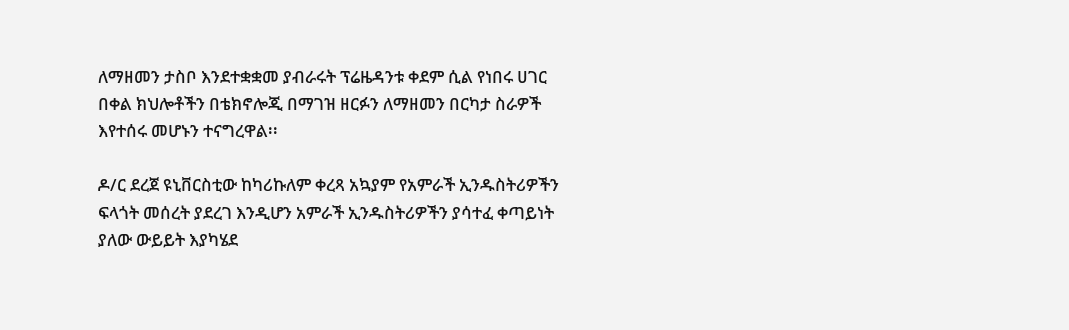ለማዘመን ታስቦ እንደተቋቋመ ያብራሩት ፕሬዜዳንቱ ቀደም ሲል የነበሩ ሀገር በቀል ክህሎቶችን በቴክኖሎጂ በማገዝ ዘርፉን ለማዘመን በርካታ ስራዎች እየተሰሩ መሆኑን ተናግረዋል፡፡

ዶ/ር ደረጀ ዩኒቨርስቲው ከካሪኩለም ቀረጻ አኳያም የአምራች ኢንዱስትሪዎችን ፍላጎት መሰረት ያደረገ እንዲሆን አምራች ኢንዱስትሪዎችን ያሳተፈ ቀጣይነት ያለው ውይይት እያካሄደ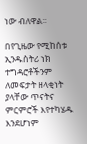ነው ብለዋል፡፡

በየጊዜው የሚከሰቱ ኢንዱስትሪ ነክ ተግዳሮቶችንም ለመፍታት ዘላቂነት ያላቸው ጥናትና ምርምሮች እየተካሄዱ እንደሆነም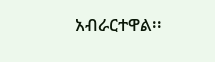አብራርተዋል፡፡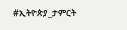#ኢትዮጵያ_ታምርት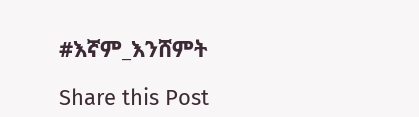#እኛም_እንሸምት

Share this Post